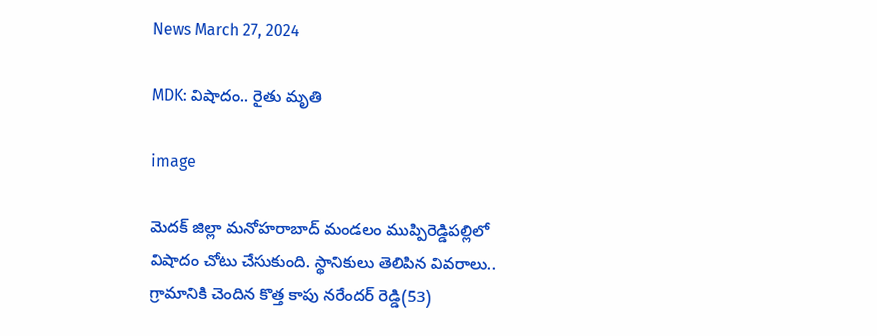News March 27, 2024

MDK: విషాదం.. రైతు మృతి

image

మెదక్ జిల్లా మనోహరాబాద్ మండలం ముప్పిరెడ్డిపల్లిలో విషాదం చోటు చేసుకుంది. స్థానికులు తెలిపిన వివరాలు.. గ్రామానికి చెందిన కొత్త కాపు నరేందర్ రెడ్డి(53)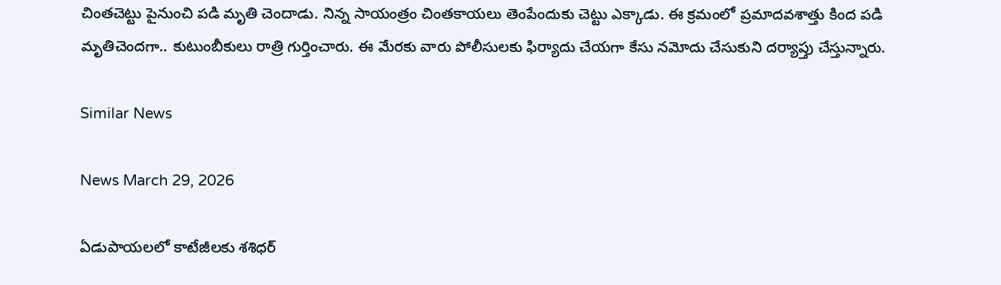చింతచెట్టు పైనుంచి పడి మృతి చెందాడు. నిన్న సాయంత్రం చింతకాయలు తెంపేందుకు చెట్టు ఎక్కాడు. ఈ క్రమంలో ప్రమాదవశాత్తు కింద పడి మృతిచెందగా.. కుటుంబీకులు రాత్రి గుర్తించారు. ఈ మేరకు వారు పోలీసులకు ఫిర్యాదు చేయగా కేసు నమోదు చేసుకుని దర్యాప్తు చేస్తున్నారు.

Similar News

News March 29, 2026

ఏడుపాయలలో కాటేజీలకు శశిధర్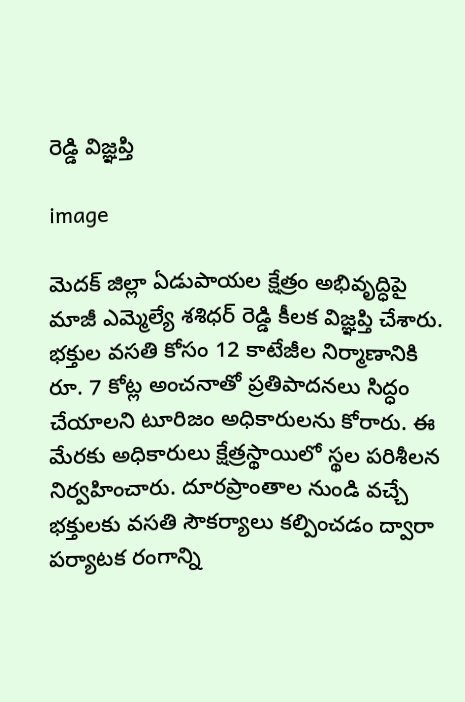రెడ్డి విజ్ఞప్తి

image

మెదక్ జిల్లా ఏడుపాయల క్షేత్రం అభివృద్ధిపై మాజీ ఎమ్మెల్యే శశిధర్ రెడ్డి కీలక విజ్ఞప్తి చేశారు. భక్తుల వసతి కోసం 12 కాటేజీల నిర్మాణానికి రూ. 7 కోట్ల అంచనాతో ప్రతిపాదనలు సిద్ధం చేయాలని టూరిజం అధికారులను కోరారు. ఈ మేరకు అధికారులు క్షేత్రస్థాయిలో స్థల పరిశీలన నిర్వహించారు. దూరప్రాంతాల నుండి వచ్చే భక్తులకు వసతి సౌకర్యాలు కల్పించడం ద్వారా పర్యాటక రంగాన్ని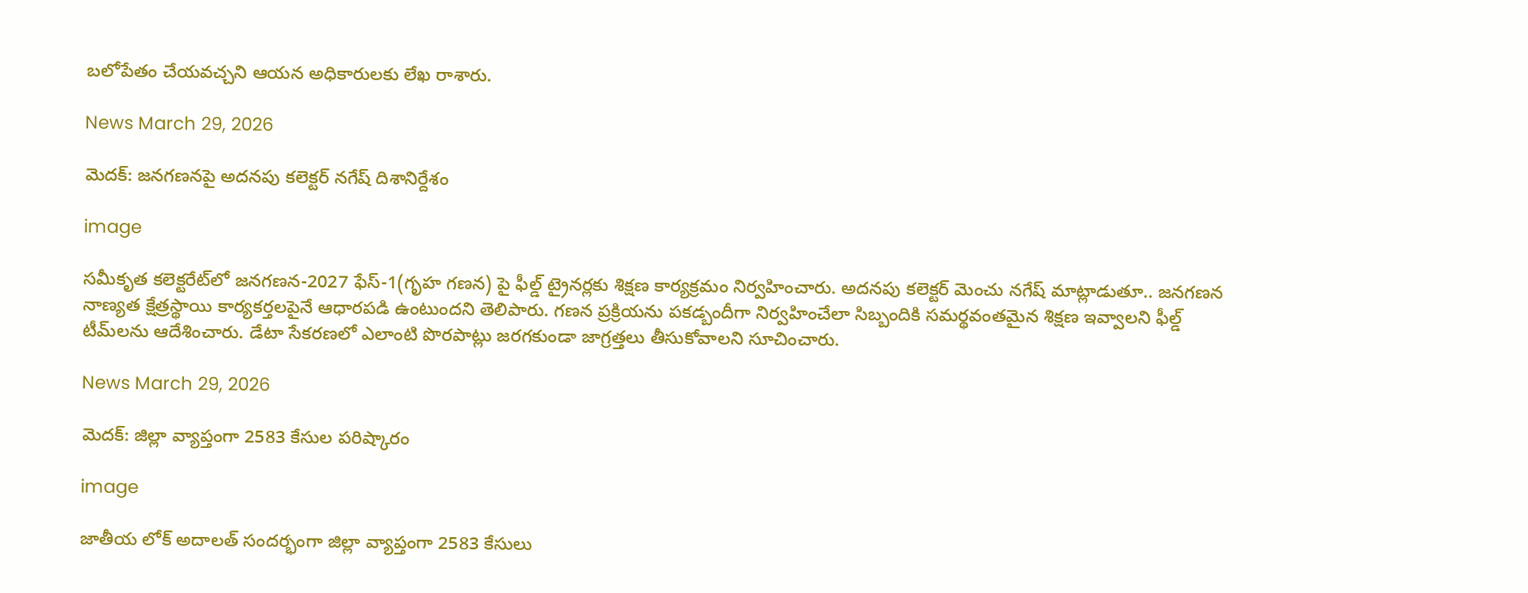బలోపేతం చేయవచ్చని ఆయన అధికారులకు లేఖ రాశారు.

News March 29, 2026

మెదక్: జ‌న‌గ‌ణ‌నపై అదనపు కలెక్టర్ నగేష్ దిశానిర్దేశం

image

సమీకృత కలెక్టరేట్‌లో జనగణన-2027 ఫేస్-1(గృహ గణన) పై ఫీల్డ్ ట్రైనర్లకు శిక్షణ కార్యక్రమం నిర్వహించారు. అదనపు కలెక్టర్ మెంచు నగేష్ మాట్లాడుతూ.. జనగణన నాణ్యత క్షేత్రస్థాయి కార్యకర్తలపైనే ఆధారపడి ఉంటుందని తెలిపారు. గణన ప్రక్రియను పకడ్బందీగా నిర్వహించేలా సిబ్బందికి సమర్థవంతమైన శిక్షణ ఇవ్వాలని ఫీల్డ్ టీమ్‌లను ఆదేశించారు. డేటా సేకరణలో ఎలాంటి పొరపాట్లు జరగకుండా జాగ్రత్తలు తీసుకోవాలని సూచించారు.

News March 29, 2026

మెదక్: జిల్లా వ్యాప్తంగా 2583 కేసుల పరిష్కారం

image

జాతీయ లోక్ అదాలత్ సందర్భంగా జిల్లా వ్యాప్తంగా 2583 కేసులు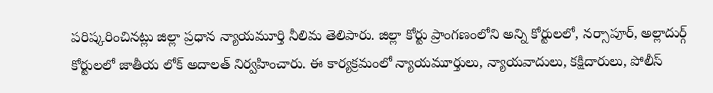పరిష్కరించినట్లు జిల్లా ప్రధాన న్యాయమూర్తి నీలిమ తెలిపారు. జిల్లా కోర్టు ప్రాంగణంలోని అన్ని కోర్టులలో, నర్సాపూర్, అల్లాదుర్గ్ కోర్టులలో జాతీయ లోక్ అదాలత్ నిర్వహించారు. ఈ కార్యక్రమంలో న్యాయమూర్తులు, న్యాయవాదులు, కక్షిదారులు, పోలీస్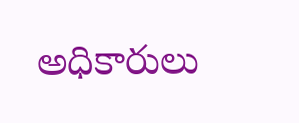అధికారులు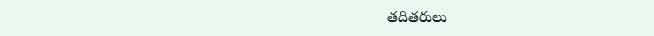తదితరులు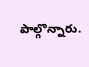పాల్గొన్నారు.